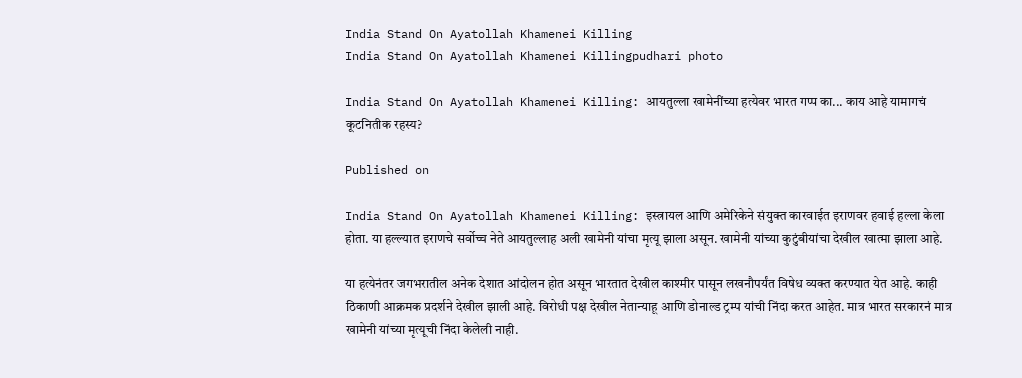India Stand On Ayatollah Khamenei Killing
India Stand On Ayatollah Khamenei Killingpudhari photo

India Stand On Ayatollah Khamenei Killing: आयतुल्ला खामेनींच्या हत्येवर भारत गप्प का... काय आहे यामागचं कूटनितीक रहस्य?

Published on

India Stand On Ayatollah Khamenei Killing: इस्त्रायल आणि अमेरिकेने संयुक्त कारवाईत इराणवर हवाई हल्ला केला होता. या हल्ल्यात इराणचे सर्वोच्च नेते आयतुल्लाह अली खामेनी यांचा मृत्यू झाला असून. खामेनी यांच्या कुटुंबीयांचा देखील खात्मा झाला आहे.

या हत्येनंतर जगभरातील अनेक देशात आंदोलन होत असून भारतात देखील काश्मीर पासून लखनौपर्यंत विषेध व्यक्त करण्यात येत आहे. काही ठिकाणी आक्रमक प्रदर्शने देखील झाली आहे. विरोधी पक्ष देखील नेतान्याहू आणि डोनाल्ड ट्रम्प यांची निंदा करत आहेत. मात्र भारत सरकारनं मात्र खामेनी यांच्या मृत्यूची निंदा केलेली नाही.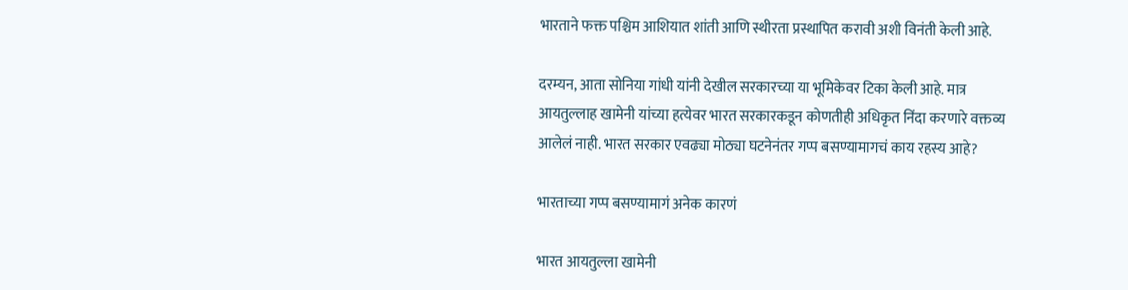भारताने फक्त पश्चिम आशियात शांती आणि स्थीरता प्रस्थापित करावी अशी विनंती केली आहे.

दरम्यन, आता सोनिया गांधी यांनी देखील सरकारच्या या भूमिकेवर टिका केली आहे. मात्र आयतुल्लाह खामेनी यांच्या हत्येवर भारत सरकारकडून कोणतीही अधिकृत निंदा करणारे वक्तव्य आलेलं नाही. भारत सरकार एवढ्या मोठ्या घटनेनंतर गप्प बसण्यामागचं काय रहस्य आहे?

भारताच्या गप्प बसण्यामागं अनेक कारणं

भारत आयतुल्ला खामेनी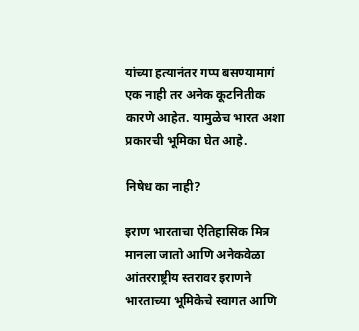यांच्या हत्यानंतर गप्प बसण्यामागं एक नाही तर अनेक कूटनितीक कारणे आहेत. यामुळेच भारत अशा प्रकारची भूमिका घेत आहे.

निषेध का नाही?

इराण भारताचा ऐतिहासिक मित्र मानला जातो आणि अनेकवेळा आंतरराष्ट्रीय स्तरावर इराणने भारताच्या भूमिकेचे स्वागत आणि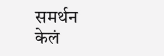समर्थन केलं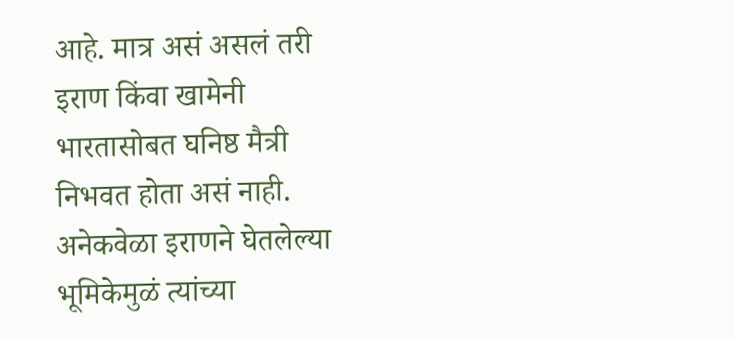आहे. मात्र असं असलं तरी इराण किंवा खामेनी भारतासोबत घनिष्ठ मैत्री निभवत होता असं नाही. अनेकवेळा इराणने घेतलेल्या भूमिकेमुळं त्यांच्या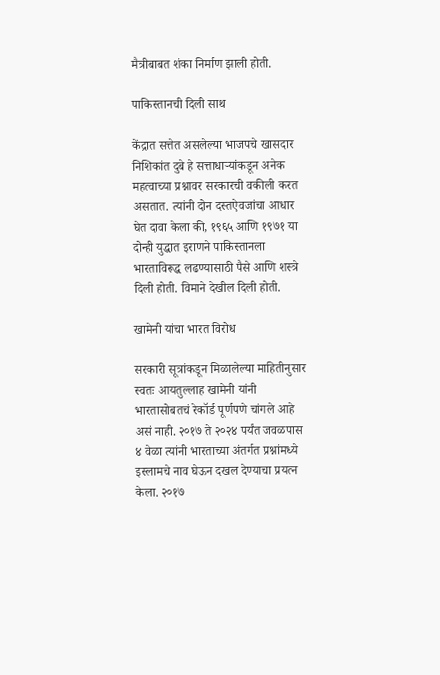मैत्रीबाबत शंका निर्माण झाली होती.

पाकिस्तानची दिली साथ

केंद्रात सत्तेत असलेल्या भाजपचे खासदार निशिकांत दुबे हे सत्ताधाऱ्यांकडून अनेक महत्वाच्या प्रश्नावर सरकारची वकीली करत असतात. त्यांनी दोन दस्तऐवजांचा आधार घेत दावा केला की, १९६५ आणि १९७१ या दोन्ही युद्धात इराणने पाकिस्तानला भारताविरूद्ध लढण्यासाठी पैसे आणि शस्त्रे दिली होती. विमाने देखील दिली होती.

खामेनी यांचा भारत विरोध

सरकारी सूत्रांकडून मिळालेल्या माहितीनुसार स्वतः आयतुल्लाह खामेनी यांनी भारतासोबतचं रेकॉर्ड पूर्णपणे चांगले आहे असं नाही. २०१७ ते २०२४ पर्यंत जवळपास ४ वेळा त्यांनी भारताच्या अंतर्गत प्रश्नांमध्ये इस्लामचे नाव घेऊन दखल देण्याचा प्रयत्न केला. २०१७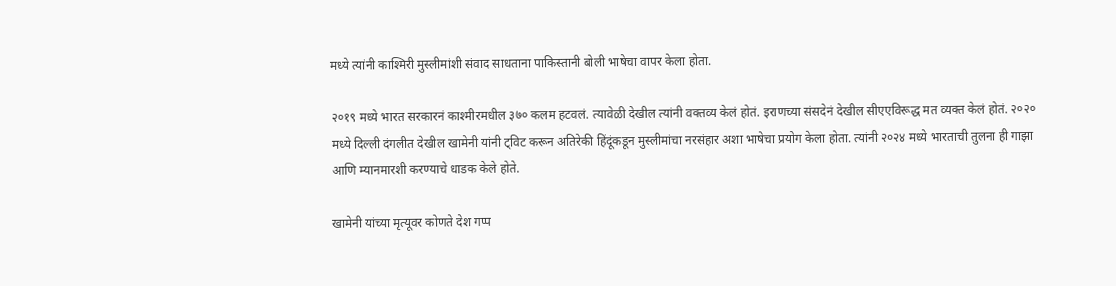मध्ये त्यांनी काश्मिरी मुस्लीमांशी संवाद साधताना पाकिस्तानी बोली भाषेचा वापर केला होता.

२०१९ मध्ये भारत सरकारनं काश्मीरमधील ३७० कलम हटवलं. त्यावेळी देखील त्यांनी वक्तव्य केलं होतं. इराणच्या संसदेनं देखील सीएएविरूद्ध मत व्यक्त केलं होतं. २०२० मध्ये दिल्ली दंगलीत देखील खामेनी यांनी ट्विट करून अतिरेकी हिंदूंकडून मुस्लीमांचा नरसंहार अशा भाषेचा प्रयोग केला होता. त्यांनी २०२४ मध्ये भारताची तुलना ही गाझा आणि म्यानमारशी करण्याचे धाडक केले होते.

खामेनी यांच्या मृत्यूवर कोणते देश गप्प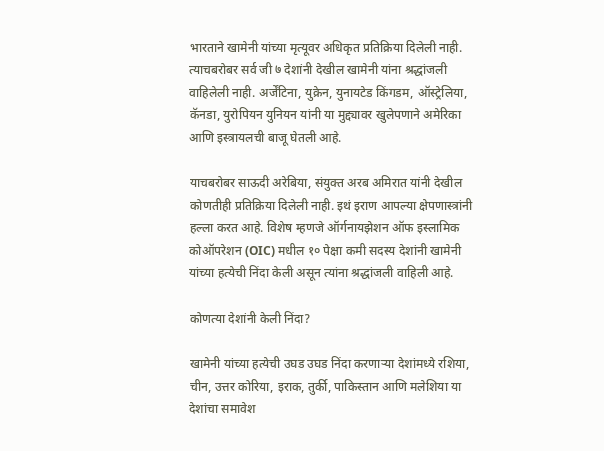भारताने खामेनी यांच्या मृत्यूवर अधिकृत प्रतिक्रिया दिलेली नाही. त्याचबरोबर सर्व जी ७ देशांनी देखील खामेनी यांना श्रद्धांजली वाहिलेली नाही. अर्जेंटिना, युक्रेन, युनायटेड किंगडम, ऑस्ट्रेलिया, कॅनडा, युरोपियन युनियन यांनी या मुद्द्यावर खुलेपणाने अमेरिका आणि इस्त्रायलची बाजू घेतली आहे.

याचबरोबर साऊदी अरेबिया, संयुक्त अरब अमिरात यांनी देखील कोणतीही प्रतिक्रिया दिलेली नाही. इथं इराण आपल्या क्षेपणास्त्रांनी हल्ला करत आहे. विशेष म्हणजे ऑर्गनायझेशन ऑफ इस्लामिक कोऑपरेशन (OIC) मधील १० पेक्षा कमी सदस्य देशांनी खामेनी यांच्या हत्येची निंदा केली असून त्यांना श्रद्धांजली वाहिली आहे.

कोणत्या देशांनी केली निंदा?

खामेनी यांच्या हत्येची उघड उघड निंदा करणाऱ्या देशांमध्ये रशिया, चीन, उत्तर कोरिया, इराक, तुर्की, पाकिस्तान आणि मलेशिया या देशांचा समावेश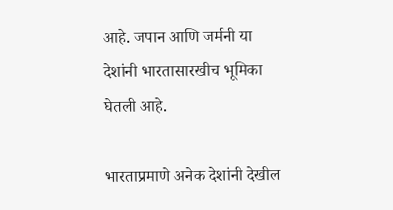आहे. जपान आणि जर्मनी या देशांनी भारतासारखीच भूमिका घेतली आहे.

भारताप्रमाणे अनेक देशांनी देखील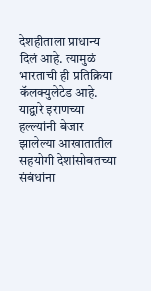देशहीताला प्राधान्य दिलं आहे. त्यामुळं भारताची ही प्रतिक्रिया कॅलक्युलेटेड आहे. याद्वारे इराणच्या हल्ल्यांनी बेजार झालेल्या आखातातील सहयोगी देशांसोबतच्या संबंधांना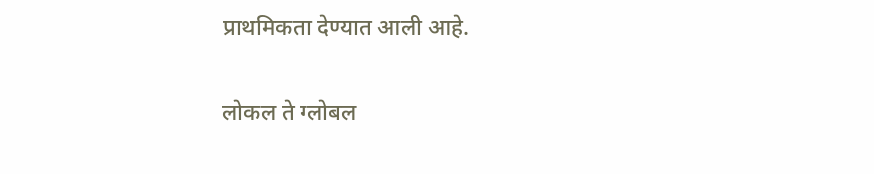प्राथमिकता देण्यात आली आहे.

लोकल ते ग्लोबल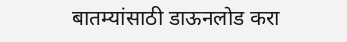बातम्यांसाठी डाऊनलोड करा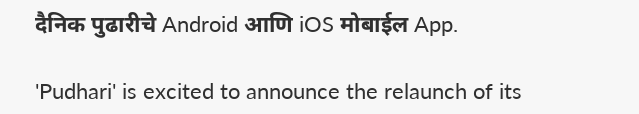दैनिक पुढारीचे Android आणि iOS मोबाईल App.

'Pudhari' is excited to announce the relaunch of its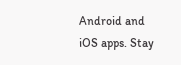Android and iOS apps. Stay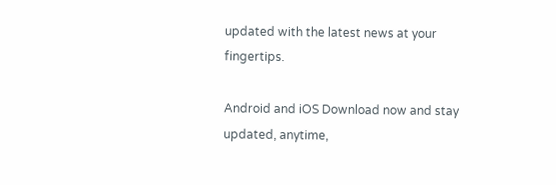updated with the latest news at your fingertips.

Android and iOS Download now and stay updated, anytime,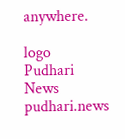anywhere.

logo
Pudhari News
pudhari.news